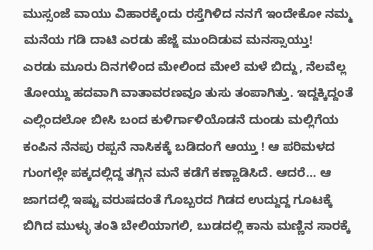ಮುಸ್ಸಂಜೆ ವಾಯು ವಿಹಾರಕ್ಕೆoದು ರಸ್ತೆಗಿಳಿದ ನನಗೆ ಇಂದೇಕೋ ನಮ್ಮ ಮನೆಯ ಗಡಿ ದಾಟಿ ಎರಡು ಹೆಜ್ಜೆ ಮುಂದಿಡುವ ಮನಸ್ಸಾಯ್ತು!
ಎರಡು ಮೂರು ದಿನಗಳಿಂದ ಮೇಲಿಂದ ಮೇಲೆ ಮಳೆ ಬಿದ್ದು, ನೆಲವೆಲ್ಲ ತೋಯ್ದು ಹದವಾಗಿ ವಾತಾವರಣವೂ ತುಸು ತಂಪಾಗಿತ್ತು. ಇದ್ದಕ್ಕಿದ್ದಂತೆ ಎಲ್ಲಿಂದಲೋ ಬೀಸಿ ಬಂದ ಕುಳಿರ್ಗಾಳಿಯೊಡನೆ ದುಂಡು ಮಲ್ಲಿಗೆಯ ಕಂಪಿನ ನೆನಪು ರಪ್ಪನೆ ನಾಸಿಕಕ್ಕೆ ಬಡಿದಂಗೆ ಆಯ್ತು ! ಆ ಪರಿಮಳದ ಗುಂಗಲ್ಲೇ ಪಕ್ಕದಲ್ಲಿದ್ದ ತಗ್ಗಿನ ಮನೆ ಕಡೆಗೆ ಕಣ್ಣಾಡಿಸಿದೆ. ಆದರೆ… ಆ ಜಾಗದಲ್ಲಿ ಇಷ್ಟು ವರುಷದಂತೆ ಗೊಬ್ಬರದ ಗಿಡದ ಉದ್ದುದ್ದ ಗೂಟಕ್ಕೆ ಬಿಗಿದ ಮುಳ್ಳು ತಂತಿ ಬೇಲಿಯಾಗಲಿ, ಬುಡದಲ್ಲಿ ಕಾನು ಮಣ್ಣಿನ ಸಾರಕ್ಕೆ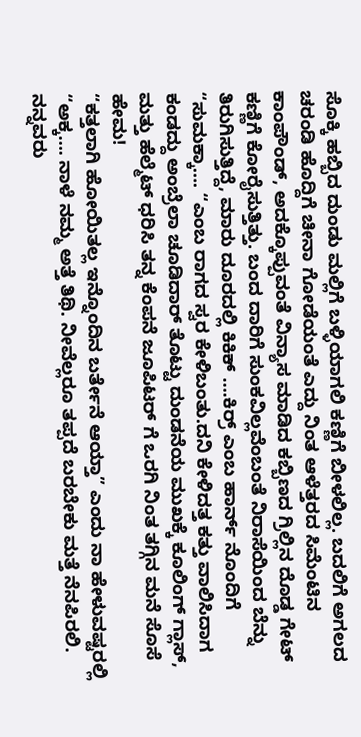ಸೊಕ್ಕಿ ಹಬ್ಬಿದ ದುಂಡು ಮಲ್ಲಿಗೆ ಬಳ್ಳಿಯಾಗಲಿ ಕಣ್ಣಿಗೆ ಬೀಳಲಿಲ್ಲ. ಬದಲಿಗೆ ಅಗಲದ ಚರಂಡಿ ಹೊದ್ದಿಗೆ ಚೀನಾ ಗೋಡೆಯಂತೆ ಎದ್ದು ನಿಂತ ಆಳೆತ್ತರದ ಸಿಮೆಂಟಿನ ಕಾಂಪೌಂಡ್, ಅದಕ್ಕೊಪ್ಪುವಂತೆ ವಿನ್ಯಾಸ ಮಾಡಿದ ಕಬ್ಬಿಣದ ಗ್ರಿಲ್ಲಿನ ದೊಡ್ಡ ಗೇಟ್ ಕಣ್ಣಿಗೆ ಕೋರೈಸುತ್ತಿತ್ತು. ಬಂದ ದಾರಿಗೆ ಸುಂಕವಿಲ್ಲವೆಂಬಂತೆ ನಿರಾಸೆಯಿಂದ ಬೆನ್ನು ತಿರುಗಿಸುತ್ತಿದ್ದೆ, ಮಾರು ದೂರದಲ್ಲಿ ಕಿಕಿಕ್ ….ಕಿರ್ರ್ ಎಂಬ ಹಾರ್ನ್ ನೊಂದಿಗೆ “ಸುಮಕ್ಕಾ…. “ಎಂಬ ರಾಗದ ಸ್ವರ ಕೇಳಿಬಂತು.ದನಿ ಕೇಳಿದತ್ತ ಕತ್ತು ವಾಲಿಸಿದಾಗ ಕಂಡದ್ದು ಅಂಬ್ರೆಲಾ ಚೂಡಿದಾರ್ ತೊಟ್ಟು ದುಂಡನೆಯ ಮುಖಕ್ಕೆ ಕೂಲಿಂಗ್ ಗ್ಲಾಸ್, ಮತ್ತು ಹೆಲ್ಮೆಟ್ ಧರಿಸಿ ತನ್ನ ಕೆಂಪನೆ ಜೂಪಿಟರ್ ಗೆ ಒರಗಿ ನಿಂತ ತಗ್ಗಿನ ಮನೆ ಸೊಸೆ ಹೇಮ!
“ಕತ್ತಲಾಗಿ ಹೋಯಿತಲ್ಲ ಇನ್ನೊಂದಿನ ಬರ್ತೇನೆ ಆಯ್ತಾ” ಎಂದು ನಾ ಹೇಳುವಷ್ಟರಲ್ಲಿ “ಅಕ್ಕ…. ನಾಳೆ ನಮ್ಮ ಅತ್ತೆ ತಿಥಿ. ನೀವೆಲ್ಲರೂ ತಪ್ಪದೆ ಬರಬೇಕು ಮತ್ತೆ ನೆನಪಿರಲಿ. ನನ್ನವರು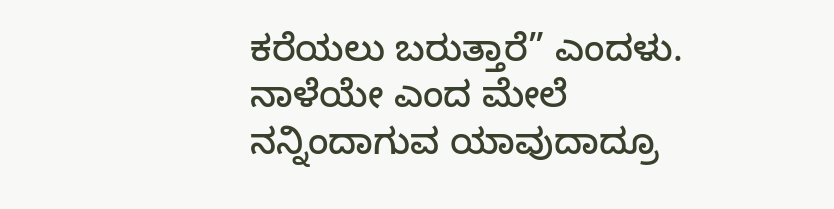ಕರೆಯಲು ಬರುತ್ತಾರೆ” ಎಂದಳು.
ನಾಳೆಯೇ ಎಂದ ಮೇಲೆ ನನ್ನಿಂದಾಗುವ ಯಾವುದಾದ್ರೂ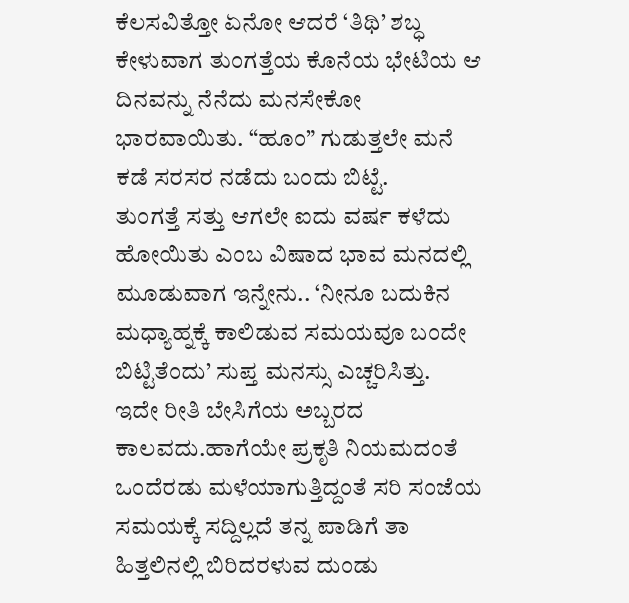ಕೆಲಸವಿತ್ತೋ ಏನೋ ಆದರೆ ‘ತಿಥಿ’ ಶಬ್ಧ ಕೇಳುವಾಗ ತುಂಗತ್ತೆಯ ಕೊನೆಯ ಭೇಟಿಯ ಆ ದಿನವನ್ನು ನೆನೆದು ಮನಸೇಕೋ ಭಾರವಾಯಿತು. “ಹೂಂ” ಗುಡುತ್ತಲೇ ಮನೆ ಕಡೆ ಸರಸರ ನಡೆದು ಬಂದು ಬಿಟ್ಟೆ.
ತುಂಗತ್ತೆ ಸತ್ತು ಆಗಲೇ ಐದು ವರ್ಷ ಕಳೆದು ಹೋಯಿತು ಎಂಬ ವಿಷಾದ ಭಾವ ಮನದಲ್ಲಿ ಮೂಡುವಾಗ ಇನ್ನೇನು.. ‘ನೀನೂ ಬದುಕಿನ ಮಧ್ಯಾಹ್ನಕ್ಕೆ ಕಾಲಿಡುವ ಸಮಯವೂ ಬಂದೇ ಬಿಟ್ಟಿತೆಂದು’ ಸುಪ್ತ ಮನಸ್ಸು ಎಚ್ಚರಿಸಿತ್ತು.
ಇದೇ ರೀತಿ ಬೇಸಿಗೆಯ ಅಬ್ಬರದ ಕಾಲವದು.ಹಾಗೆಯೇ ಪ್ರಕೃತಿ ನಿಯಮದಂತೆ ಒಂದೆರಡು ಮಳೆಯಾಗುತ್ತಿದ್ದಂತೆ ಸರಿ ಸಂಜೆಯ ಸಮಯಕ್ಕೆ ಸದ್ದಿಲ್ಲದೆ ತನ್ನ ಪಾಡಿಗೆ ತಾ ಹಿತ್ತಲಿನಲ್ಲಿ ಬಿರಿದರಳುವ ದುಂಡು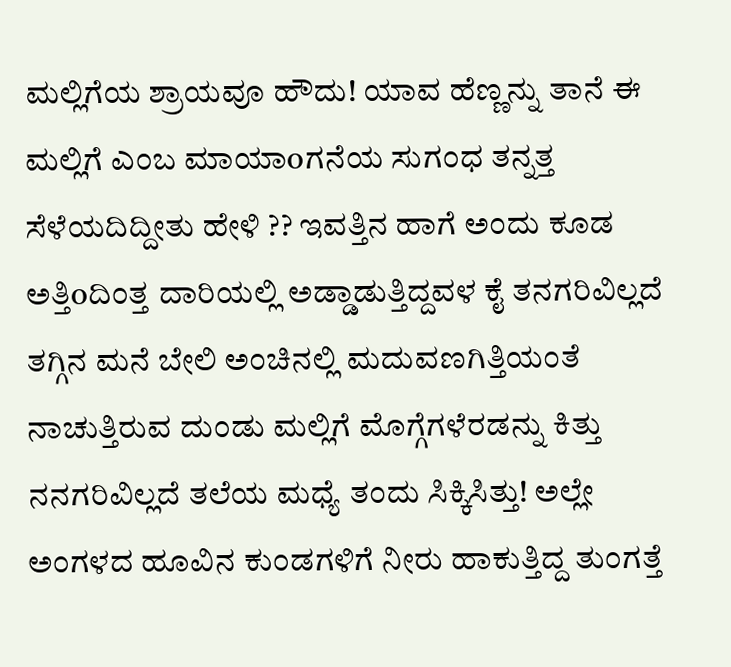ಮಲ್ಲಿಗೆಯ ಶ್ರಾಯವೂ ಹೌದು! ಯಾವ ಹೆಣ್ಣನ್ನು ತಾನೆ ಈ ಮಲ್ಲಿಗೆ ಎಂಬ ಮಾಯಾoಗನೆಯ ಸುಗಂಧ ತನ್ನತ್ತ ಸೆಳೆಯದಿದ್ದೀತು ಹೇಳಿ ?? ಇವತ್ತಿನ ಹಾಗೆ ಅಂದು ಕೂಡ ಅತ್ತಿoದಿಂತ್ತ ದಾರಿಯಲ್ಲಿ ಅಡ್ಡಾಡುತ್ತಿದ್ದವಳ ಕೈ ತನಗರಿವಿಲ್ಲದೆ ತಗ್ಗಿನ ಮನೆ ಬೇಲಿ ಅಂಚಿನಲ್ಲಿ ಮದುವಣಗಿತ್ತಿಯಂತೆ ನಾಚುತ್ತಿರುವ ದುಂಡು ಮಲ್ಲಿಗೆ ಮೊಗ್ಗೆಗಳೆರಡನ್ನು ಕಿತ್ತು ನನಗರಿವಿಲ್ಲದೆ ತಲೆಯ ಮಧ್ಯೆ ತಂದು ಸಿಕ್ಕಿಸಿತ್ತು! ಅಲ್ಲೇ ಅಂಗಳದ ಹೂವಿನ ಕುಂಡಗಳಿಗೆ ನೀರು ಹಾಕುತ್ತಿದ್ದ ತುಂಗತ್ತೆ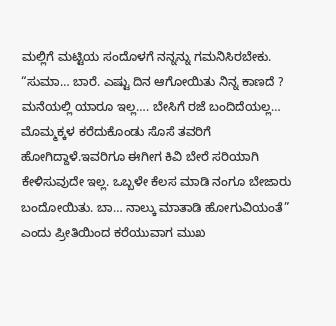ಮಲ್ಲಿಗೆ ಮಟ್ಟಿಯ ಸಂದೊಳಗೆ ನನ್ನನ್ನು ಗಮನಿಸಿರಬೇಕು. “ಸುಮಾ… ಬಾರೆ. ಎಷ್ಟು ದಿನ ಆಗೋಯಿತು ನಿನ್ನ ಕಾಣದೆ ? ಮನೆಯಲ್ಲಿ ಯಾರೂ ಇಲ್ಲ…. ಬೇಸಿಗೆ ರಜೆ ಬಂದಿದೆಯಲ್ಲ… ಮೊಮ್ಮಕ್ಕಳ ಕರೆದುಕೊಂಡು ಸೊಸೆ ತವರಿಗೆ ಹೋಗಿದ್ದಾಳೆ.ಇವರಿಗೂ ಈಗೀಗ ಕಿವಿ ಬೇರೆ ಸರಿಯಾಗಿ ಕೇಳಿಸುವುದೇ ಇಲ್ಲ. ಒಬ್ಬಳೇ ಕೆಲಸ ಮಾಡಿ ನಂಗೂ ಬೇಜಾರು ಬಂದೋಯಿತು. ಬಾ… ನಾಲ್ಕು ಮಾತಾಡಿ ಹೋಗುವಿಯಂತೆ” ಎಂದು ಪ್ರೀತಿಯಿಂದ ಕರೆಯುವಾಗ ಮುಖ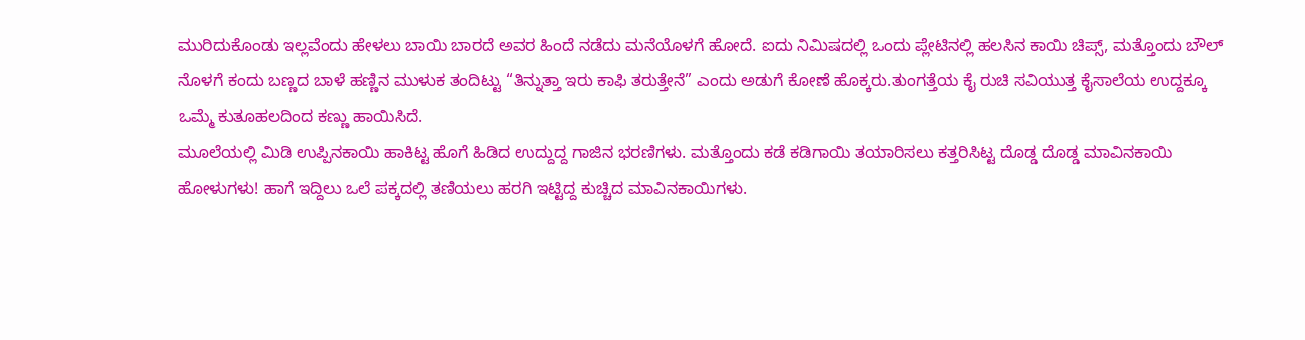ಮುರಿದುಕೊಂಡು ಇಲ್ಲವೆಂದು ಹೇಳಲು ಬಾಯಿ ಬಾರದೆ ಅವರ ಹಿಂದೆ ನಡೆದು ಮನೆಯೊಳಗೆ ಹೋದೆ. ಐದು ನಿಮಿಷದಲ್ಲಿ ಒಂದು ಪ್ಲೇಟಿನಲ್ಲಿ ಹಲಸಿನ ಕಾಯಿ ಚಿಪ್ಸ್, ಮತ್ತೊಂದು ಬೌಲ್ ನೊಳಗೆ ಕಂದು ಬಣ್ಣದ ಬಾಳೆ ಹಣ್ಣಿನ ಮುಳುಕ ತಂದಿಟ್ಟು “ತಿನ್ನುತ್ತಾ ಇರು ಕಾಫಿ ತರುತ್ತೇನೆ” ಎಂದು ಅಡುಗೆ ಕೋಣೆ ಹೊಕ್ಕರು.ತುಂಗತ್ತೆಯ ಕೈ ರುಚಿ ಸವಿಯುತ್ತ ಕೈಸಾಲೆಯ ಉದ್ದಕ್ಕೂ ಒಮ್ಮೆ ಕುತೂಹಲದಿಂದ ಕಣ್ಣು ಹಾಯಿಸಿದೆ.
ಮೂಲೆಯಲ್ಲಿ ಮಿಡಿ ಉಪ್ಪಿನಕಾಯಿ ಹಾಕಿಟ್ಟ ಹೊಗೆ ಹಿಡಿದ ಉದ್ದುದ್ದ ಗಾಜಿನ ಭರಣಿಗಳು. ಮತ್ತೊಂದು ಕಡೆ ಕಡಿಗಾಯಿ ತಯಾರಿಸಲು ಕತ್ತರಿಸಿಟ್ಟ ದೊಡ್ಡ ದೊಡ್ಡ ಮಾವಿನಕಾಯಿ ಹೋಳುಗಳು! ಹಾಗೆ ಇದ್ದಿಲು ಒಲೆ ಪಕ್ಕದಲ್ಲಿ ತಣಿಯಲು ಹರಗಿ ಇಟ್ಟಿದ್ದ ಕುಚ್ಚಿದ ಮಾವಿನಕಾಯಿಗಳು.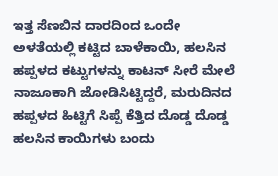ಇತ್ತ ಸೆಣಬಿನ ದಾರದಿಂದ ಒಂದೇ ಅಳತೆಯಲ್ಲಿ ಕಟ್ಟಿದ ಬಾಳೆಕಾಯಿ, ಹಲಸಿನ ಹಪ್ಪಳದ ಕಟ್ಟುಗಳನ್ನು ಕಾಟನ್ ಸೀರೆ ಮೇಲೆ ನಾಜೂಕಾಗಿ ಜೋಡಿಸಿಟ್ಟಿದ್ದರೆ, ಮರುದಿನದ ಹಪ್ಪಳದ ಹಿಟ್ಟಿಗೆ ಸಿಪ್ಪೆ ಕೆತ್ತಿದ ದೊಡ್ಡ ದೊಡ್ಡ ಹಲಸಿನ ಕಾಯಿಗಳು ಬಂದು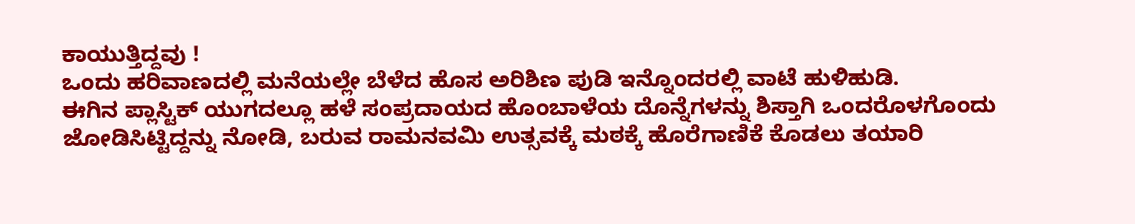ಕಾಯುತ್ತಿದ್ದವು !
ಒಂದು ಹರಿವಾಣದಲ್ಲಿ ಮನೆಯಲ್ಲೇ ಬೆಳೆದ ಹೊಸ ಅರಿಶಿಣ ಪುಡಿ ಇನ್ನೊಂದರಲ್ಲಿ ವಾಟೆ ಹುಳಿಹುಡಿ.
ಈಗಿನ ಪ್ಲಾಸ್ಟಿಕ್ ಯುಗದಲ್ಲೂ ಹಳೆ ಸಂಪ್ರದಾಯದ ಹೊಂಬಾಳೆಯ ದೊನ್ನೆಗಳನ್ನು ಶಿಸ್ತಾಗಿ ಒಂದರೊಳಗೊಂದು ಜೋಡಿಸಿಟ್ಟಿದ್ದನ್ನು ನೋಡಿ, ಬರುವ ರಾಮನವಮಿ ಉತ್ಸವಕ್ಕೆ ಮಠಕ್ಕೆ ಹೊರೆಗಾಣಿಕೆ ಕೊಡಲು ತಯಾರಿ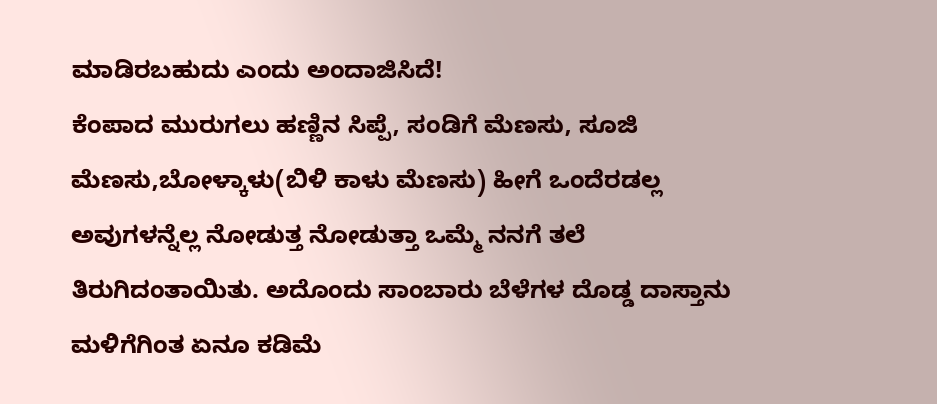ಮಾಡಿರಬಹುದು ಎಂದು ಅಂದಾಜಿಸಿದೆ!
ಕೆಂಪಾದ ಮುರುಗಲು ಹಣ್ಣಿನ ಸಿಪ್ಪೆ, ಸಂಡಿಗೆ ಮೆಣಸು, ಸೂಜಿ ಮೆಣಸು,ಬೋಳ್ಕಾಳು(ಬಿಳಿ ಕಾಳು ಮೆಣಸು) ಹೀಗೆ ಒಂದೆರಡಲ್ಲ ಅವುಗಳನ್ನೆಲ್ಲ ನೋಡುತ್ತ ನೋಡುತ್ತಾ ಒಮ್ಮೆ ನನಗೆ ತಲೆ ತಿರುಗಿದಂತಾಯಿತು. ಅದೊಂದು ಸಾಂಬಾರು ಬೆಳೆಗಳ ದೊಡ್ಡ ದಾಸ್ತಾನು ಮಳಿಗೆಗಿಂತ ಏನೂ ಕಡಿಮೆ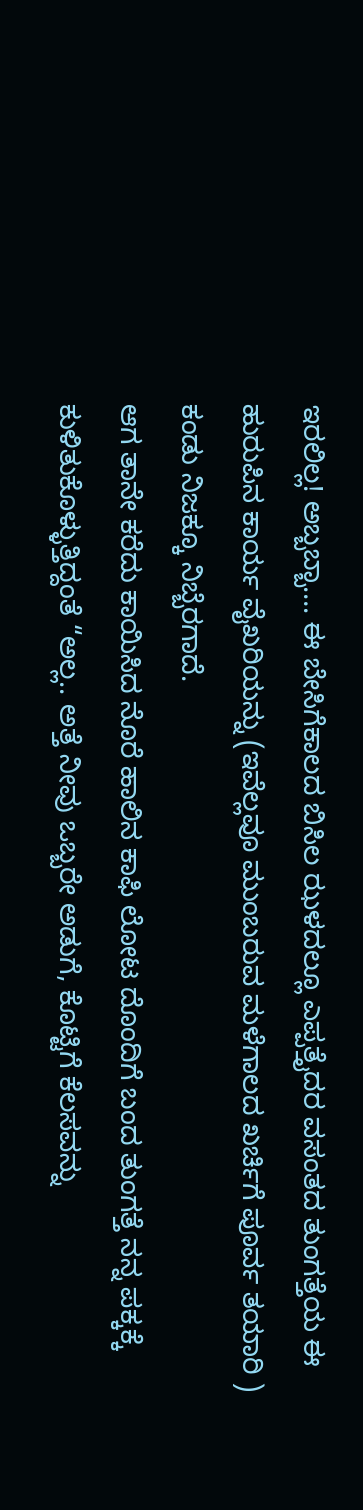ಇರಲಿಲ್ಲ! ಅಬ್ಬಬ್ಬಾ…. ಈ ಬೇಸಿಗೆಕಾಲದ ಬಿಸಿಲ ಝಳದಲ್ಲೂ ಎಪ್ಪತ್ತೈದರ ವಸಂತದ ತುಂಗತ್ತೆಯ ಈ ಹುರುಪಿನ ಕಾರ್ಯ ವೈಖರಿಯನ್ನು (ಇವೆಲ್ಲವೂ ಮುಂಬರುವ ಮಳೆಗಾಲದ ಖರ್ಚಿಗೆ ಪೂರ್ವ ತಯಾರಿ ) ಕಂಡು ನಿಜಕ್ಕೂ ನಿಬ್ಬೆರಗಾದೆ.
ಆಗ ತಾನೇ ಕರೆದು ಕಾಯಿಸಿದ ನೊರೆ ಹಾಲಿನ ಕಾಫಿ ಲೋಟ ದೊಂದಿಗೆ ಬಂದ ತುಂಗತ್ತೆ ನನ್ನ ಪಕ್ಕಕ್ಕೆ ಕುಳಿತುಕೊಳ್ಳುತ್ತಿದ್ದಂತೆ “ಅಲ್ಲ.. ಅತ್ತೆ ನೀವು ಒಬ್ಬರೇ ಅಡುಗೆ, ಕೊಟ್ಟಿಗೆ ಕೆಲಸವನ್ನು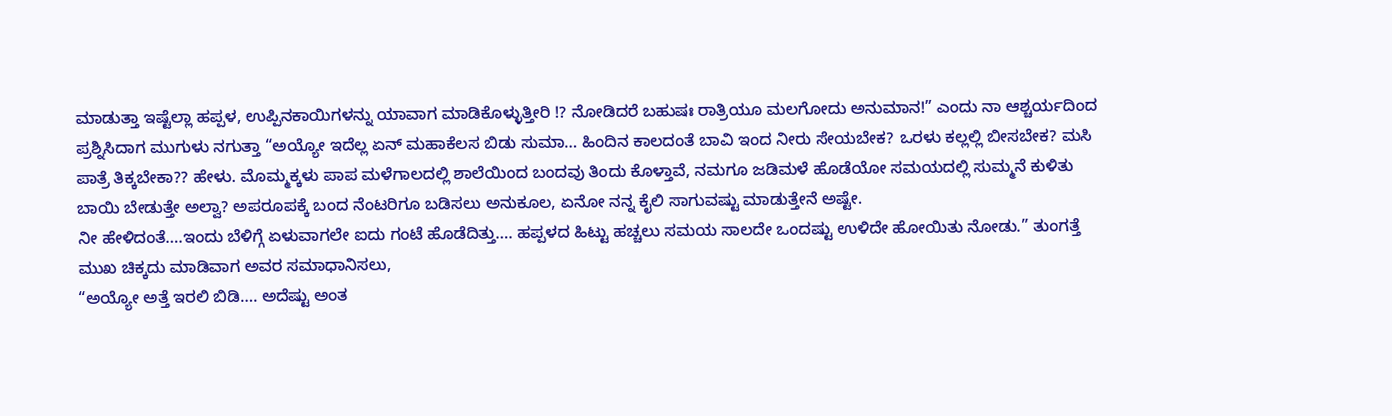ಮಾಡುತ್ತಾ ಇಷ್ಟೆಲ್ಲಾ ಹಪ್ಪಳ, ಉಪ್ಪಿನಕಾಯಿಗಳನ್ನು ಯಾವಾಗ ಮಾಡಿಕೊಳ್ಳುತ್ತೀರಿ !? ನೋಡಿದರೆ ಬಹುಷಃ ರಾತ್ರಿಯೂ ಮಲಗೋದು ಅನುಮಾನ!” ಎಂದು ನಾ ಆಶ್ಚರ್ಯದಿಂದ ಪ್ರಶ್ನಿಸಿದಾಗ ಮುಗುಳು ನಗುತ್ತಾ “ಅಯ್ಯೋ ಇದೆಲ್ಲ ಏನ್ ಮಹಾಕೆಲಸ ಬಿಡು ಸುಮಾ… ಹಿಂದಿನ ಕಾಲದಂತೆ ಬಾವಿ ಇಂದ ನೀರು ಸೇಯಬೇಕ? ಒರಳು ಕಲ್ಲಲ್ಲಿ ಬೀಸಬೇಕ? ಮಸಿ ಪಾತ್ರೆ ತಿಕ್ಕಬೇಕಾ?? ಹೇಳು. ಮೊಮ್ಮಕ್ಕಳು ಪಾಪ ಮಳೆಗಾಲದಲ್ಲಿ ಶಾಲೆಯಿಂದ ಬಂದವು ತಿಂದು ಕೊಳ್ತಾವೆ, ನಮಗೂ ಜಡಿಮಳೆ ಹೊಡೆಯೋ ಸಮಯದಲ್ಲಿ ಸುಮ್ಮನೆ ಕುಳಿತು ಬಾಯಿ ಬೇಡುತ್ತೇ ಅಲ್ವಾ? ಅಪರೂಪಕ್ಕೆ ಬಂದ ನೆಂಟರಿಗೂ ಬಡಿಸಲು ಅನುಕೂಲ, ಏನೋ ನನ್ನ ಕೈಲಿ ಸಾಗುವಷ್ಟು ಮಾಡುತ್ತೇನೆ ಅಷ್ಟೇ.
ನೀ ಹೇಳಿದಂತೆ….ಇಂದು ಬೆಳಿಗ್ಗೆ ಏಳುವಾಗಲೇ ಐದು ಗಂಟೆ ಹೊಡೆದಿತ್ತು…. ಹಪ್ಪಳದ ಹಿಟ್ಟು ಹಚ್ಚಲು ಸಮಯ ಸಾಲದೇ ಒಂದಷ್ಟು ಉಳಿದೇ ಹೋಯಿತು ನೋಡು.” ತುಂಗತ್ತೆ ಮುಖ ಚಿಕ್ಕದು ಮಾಡಿವಾಗ ಅವರ ಸಮಾಧಾನಿಸಲು,
“ಅಯ್ಯೋ ಅತ್ತೆ ಇರಲಿ ಬಿಡಿ…. ಅದೆಷ್ಟು ಅಂತ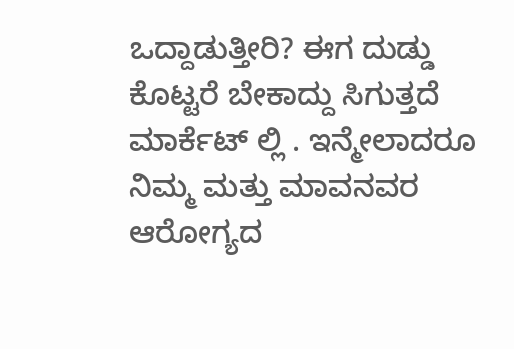ಒದ್ದಾಡುತ್ತೀರಿ? ಈಗ ದುಡ್ಡು ಕೊಟ್ಟರೆ ಬೇಕಾದ್ದು ಸಿಗುತ್ತದೆ ಮಾರ್ಕೆಟ್ ಲ್ಲಿ . ಇನ್ಮೇಲಾದರೂ ನಿಮ್ಮ ಮತ್ತು ಮಾವನವರ ಆರೋಗ್ಯದ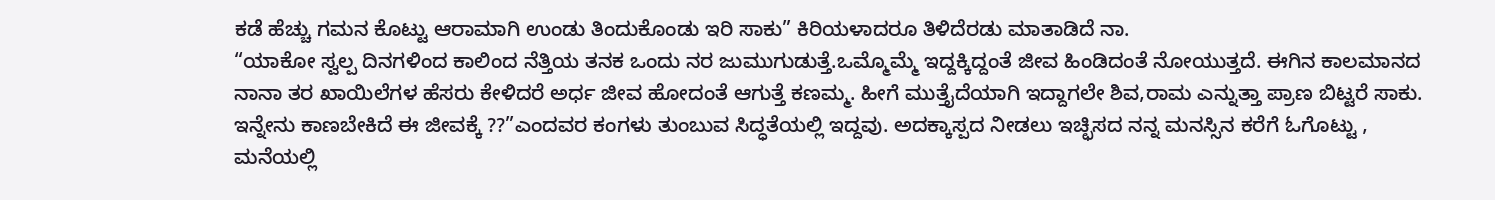ಕಡೆ ಹೆಚ್ಚು ಗಮನ ಕೊಟ್ಟು ಆರಾಮಾಗಿ ಉಂಡು ತಿಂದುಕೊಂಡು ಇರಿ ಸಾಕು” ಕಿರಿಯಳಾದರೂ ತಿಳಿದೆರಡು ಮಾತಾಡಿದೆ ನಾ.
“ಯಾಕೋ ಸ್ವಲ್ಪ ದಿನಗಳಿಂದ ಕಾಲಿಂದ ನೆತ್ತಿಯ ತನಕ ಒಂದು ನರ ಜುಮುಗುಡುತ್ತೆ.ಒಮ್ಮೊಮ್ಮೆ ಇದ್ದಕ್ಕಿದ್ದಂತೆ ಜೀವ ಹಿಂಡಿದಂತೆ ನೋಯುತ್ತದೆ. ಈಗಿನ ಕಾಲಮಾನದ ನಾನಾ ತರ ಖಾಯಿಲೆಗಳ ಹೆಸರು ಕೇಳಿದರೆ ಅರ್ಧ ಜೀವ ಹೋದಂತೆ ಆಗುತ್ತೆ ಕಣಮ್ಮ. ಹೀಗೆ ಮುತ್ತೈದೆಯಾಗಿ ಇದ್ದಾಗಲೇ ಶಿವ,ರಾಮ ಎನ್ನುತ್ತಾ ಪ್ರಾಣ ಬಿಟ್ಟರೆ ಸಾಕು. ಇನ್ನೇನು ಕಾಣಬೇಕಿದೆ ಈ ಜೀವಕ್ಕೆ ??”ಎಂದವರ ಕಂಗಳು ತುಂಬುವ ಸಿದ್ಧತೆಯಲ್ಲಿ ಇದ್ದವು. ಅದಕ್ಕಾಸ್ಪದ ನೀಡಲು ಇಚ್ಛಿಸದ ನನ್ನ ಮನಸ್ಸಿನ ಕರೆಗೆ ಓಗೊಟ್ಟು , ಮನೆಯಲ್ಲಿ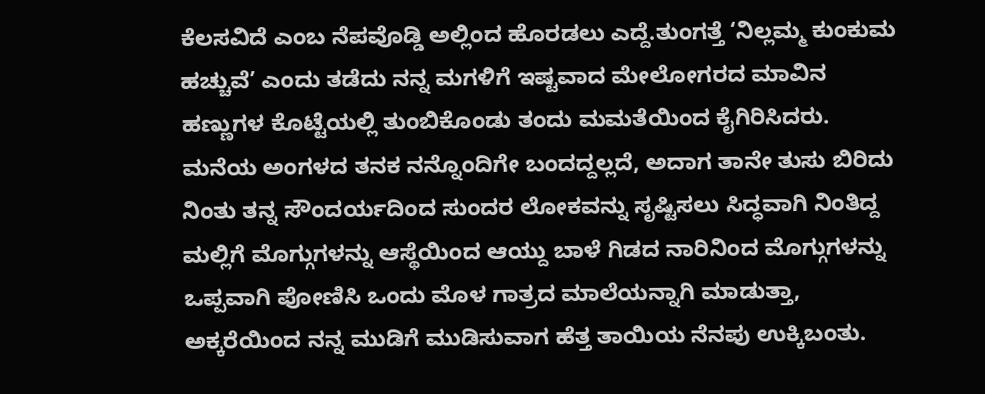ಕೆಲಸವಿದೆ ಎಂಬ ನೆಪವೊಡ್ಡಿ ಅಲ್ಲಿಂದ ಹೊರಡಲು ಎದ್ದೆ.ತುಂಗತ್ತೆ ‘ನಿಲ್ಲಮ್ಮ ಕುಂಕುಮ ಹಚ್ಚುವೆ’ ಎಂದು ತಡೆದು ನನ್ನ ಮಗಳಿಗೆ ಇಷ್ಟವಾದ ಮೇಲೋಗರದ ಮಾವಿನ ಹಣ್ಣುಗಳ ಕೊಟ್ಟೆಯಲ್ಲಿ ತುಂಬಿಕೊಂಡು ತಂದು ಮಮತೆಯಿಂದ ಕೈಗಿರಿಸಿದರು.
ಮನೆಯ ಅಂಗಳದ ತನಕ ನನ್ನೊಂದಿಗೇ ಬಂದದ್ದಲ್ಲದೆ, ಅದಾಗ ತಾನೇ ತುಸು ಬಿರಿದು ನಿಂತು ತನ್ನ ಸೌಂದರ್ಯದಿಂದ ಸುಂದರ ಲೋಕವನ್ನು ಸೃಷ್ಟಿಸಲು ಸಿದ್ಧವಾಗಿ ನಿಂತಿದ್ದ ಮಲ್ಲಿಗೆ ಮೊಗ್ಗುಗಳನ್ನು ಆಸ್ಥೆಯಿಂದ ಆಯ್ದು ಬಾಳೆ ಗಿಡದ ನಾರಿನಿಂದ ಮೊಗ್ಗುಗಳನ್ನು ಒಪ್ಪವಾಗಿ ಪೋಣಿಸಿ ಒಂದು ಮೊಳ ಗಾತ್ರದ ಮಾಲೆಯನ್ನಾಗಿ ಮಾಡುತ್ತಾ, ಅಕ್ಕರೆಯಿಂದ ನನ್ನ ಮುಡಿಗೆ ಮುಡಿಸುವಾಗ ಹೆತ್ತ ತಾಯಿಯ ನೆನಪು ಉಕ್ಕಿಬಂತು.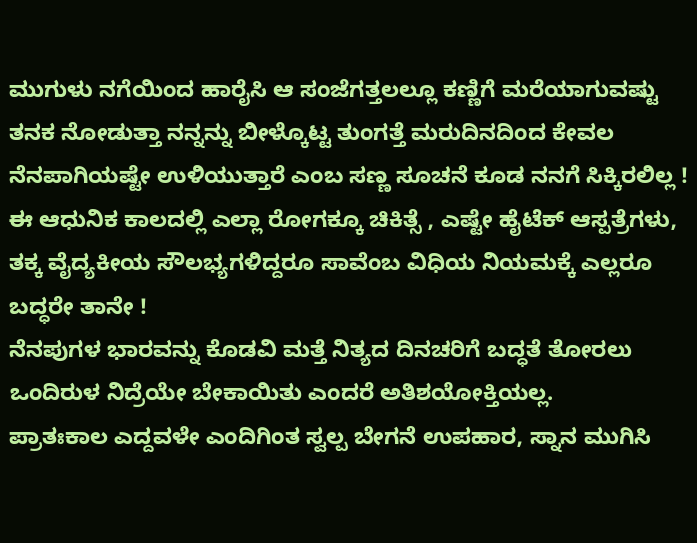ಮುಗುಳು ನಗೆಯಿಂದ ಹಾರೈಸಿ ಆ ಸಂಜೆಗತ್ತಲಲ್ಲೂ ಕಣ್ಣಿಗೆ ಮರೆಯಾಗುವಷ್ಟು ತನಕ ನೋಡುತ್ತಾ ನನ್ನನ್ನು ಬೀಳ್ಕೊಟ್ಟ ತುಂಗತ್ತೆ ಮರುದಿನದಿಂದ ಕೇವಲ ನೆನಪಾಗಿಯಷ್ಟೇ ಉಳಿಯುತ್ತಾರೆ ಎಂಬ ಸಣ್ಣ ಸೂಚನೆ ಕೂಡ ನನಗೆ ಸಿಕ್ಕಿರಲಿಲ್ಲ ! ಈ ಆಧುನಿಕ ಕಾಲದಲ್ಲಿ ಎಲ್ಲಾ ರೋಗಕ್ಕೂ ಚಿಕಿತ್ಸೆ , ಎಷ್ಟೇ ಹೈಟೆಕ್ ಆಸ್ಪತ್ರೆಗಳು, ತಕ್ಕ ವೈದ್ಯಕೀಯ ಸೌಲಭ್ಯಗಳಿದ್ದರೂ ಸಾವೆಂಬ ವಿಧಿಯ ನಿಯಮಕ್ಕೆ ಎಲ್ಲರೂ ಬದ್ಧರೇ ತಾನೇ !
ನೆನಪುಗಳ ಭಾರವನ್ನು ಕೊಡವಿ ಮತ್ತೆ ನಿತ್ಯದ ದಿನಚರಿಗೆ ಬದ್ಧತೆ ತೋರಲು ಒಂದಿರುಳ ನಿದ್ರೆಯೇ ಬೇಕಾಯಿತು ಎಂದರೆ ಅತಿಶಯೋಕ್ತಿಯಲ್ಲ.
ಪ್ರಾತಃಕಾಲ ಎದ್ದವಳೇ ಎಂದಿಗಿಂತ ಸ್ವಲ್ಪ ಬೇಗನೆ ಉಪಹಾರ, ಸ್ನಾನ ಮುಗಿಸಿ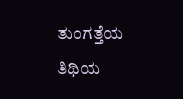ತುಂಗತ್ತೆಯ ತಿಥಿಯ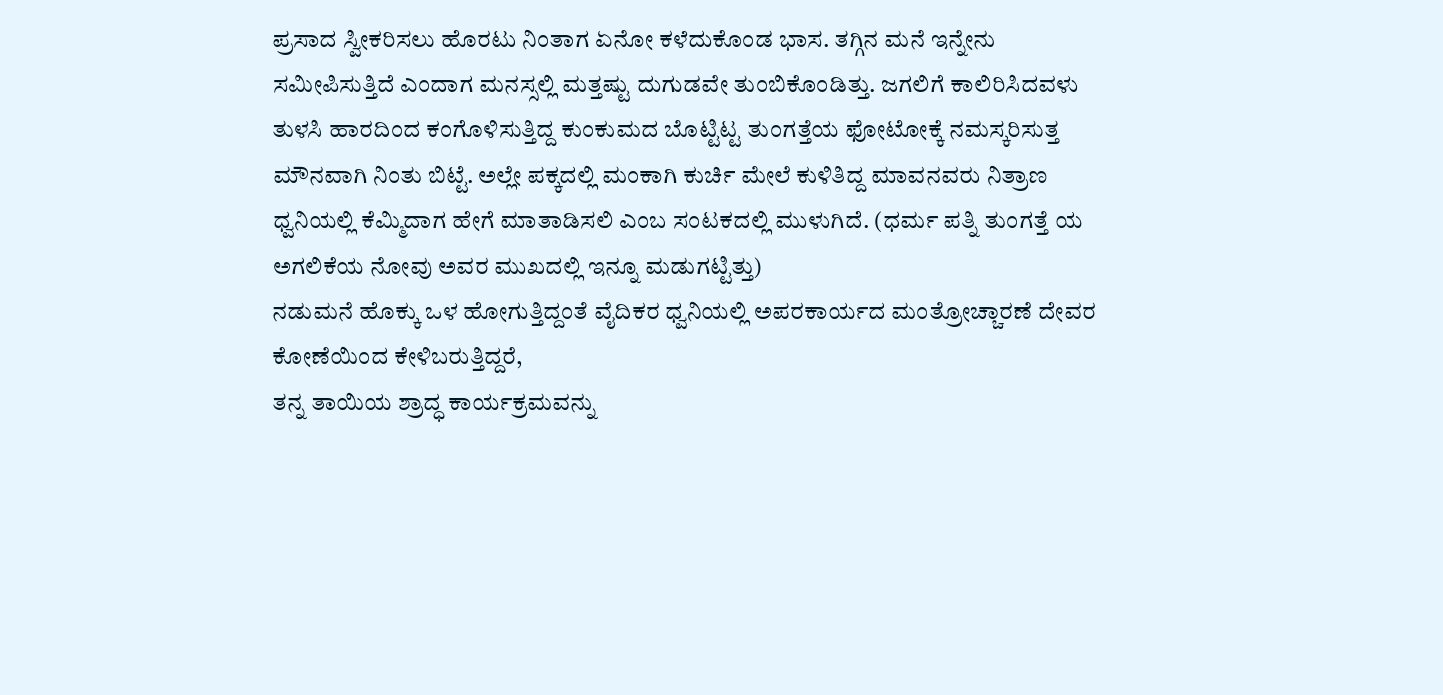ಪ್ರಸಾದ ಸ್ವೀಕರಿಸಲು ಹೊರಟು ನಿಂತಾಗ ಏನೋ ಕಳೆದುಕೊಂಡ ಭಾಸ. ತಗ್ಗಿನ ಮನೆ ಇನ್ನೇನು ಸಮೀಪಿಸುತ್ತಿದೆ ಎಂದಾಗ ಮನಸ್ಸಲ್ಲಿ ಮತ್ತಷ್ಟು ದುಗುಡವೇ ತುಂಬಿಕೊಂಡಿತ್ತು. ಜಗಲಿಗೆ ಕಾಲಿರಿಸಿದವಳು ತುಳಸಿ ಹಾರದಿಂದ ಕಂಗೊಳಿಸುತ್ತಿದ್ದ ಕುಂಕುಮದ ಬೊಟ್ಟಿಟ್ಟ ತುಂಗತ್ತೆಯ ಫೋಟೋಕ್ಕೆ ನಮಸ್ಕರಿಸುತ್ತ ಮೌನವಾಗಿ ನಿಂತು ಬಿಟ್ಟೆ. ಅಲ್ಲೇ ಪಕ್ಕದಲ್ಲಿ ಮಂಕಾಗಿ ಕುರ್ಚಿ ಮೇಲೆ ಕುಳಿತಿದ್ದ ಮಾವನವರು ನಿತ್ರಾಣ ಧ್ವನಿಯಲ್ಲಿ ಕೆಮ್ಮಿದಾಗ ಹೇಗೆ ಮಾತಾಡಿಸಲಿ ಎಂಬ ಸಂಟಕದಲ್ಲಿ ಮುಳುಗಿದೆ. (ಧರ್ಮ ಪತ್ನಿ ತುಂಗತ್ತೆ ಯ ಅಗಲಿಕೆಯ ನೋವು ಅವರ ಮುಖದಲ್ಲಿ ಇನ್ನೂ ಮಡುಗಟ್ಟಿತ್ತು)
ನಡುಮನೆ ಹೊಕ್ಕು ಒಳ ಹೋಗುತ್ತಿದ್ದಂತೆ ವೈದಿಕರ ಧ್ವನಿಯಲ್ಲಿ ಅಪರಕಾರ್ಯದ ಮಂತ್ರೋಚ್ಚಾರಣೆ ದೇವರ ಕೋಣೆಯಿಂದ ಕೇಳಿಬರುತ್ತಿದ್ದರೆ,
ತನ್ನ ತಾಯಿಯ ಶ್ರಾದ್ಧ ಕಾರ್ಯಕ್ರಮವನ್ನು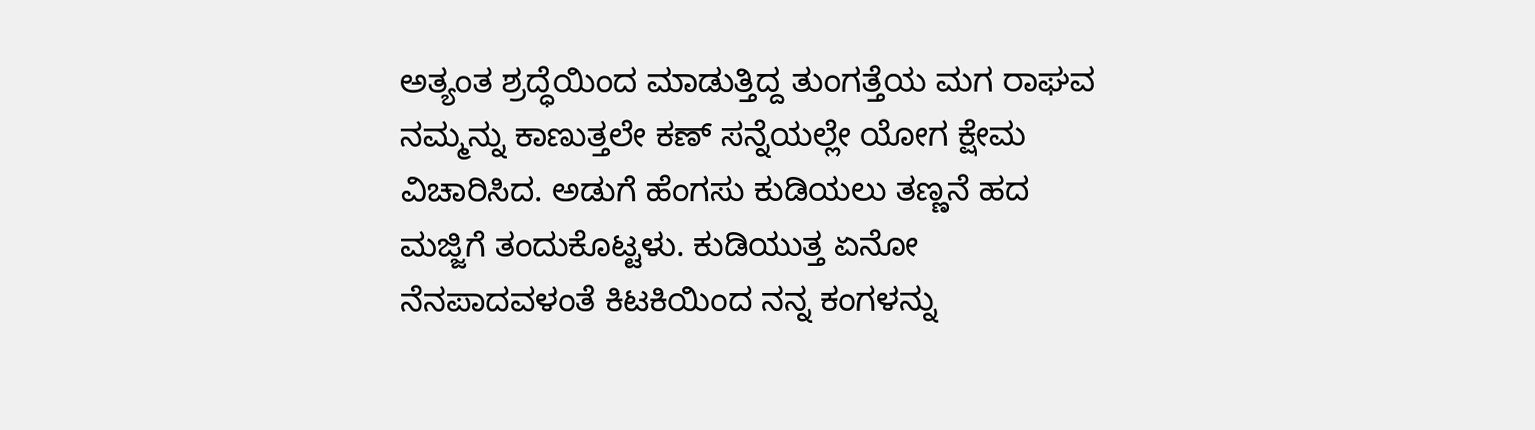ಅತ್ಯಂತ ಶ್ರದ್ಧೆಯಿಂದ ಮಾಡುತ್ತಿದ್ದ ತುಂಗತ್ತೆಯ ಮಗ ರಾಘವ ನಮ್ಮನ್ನು ಕಾಣುತ್ತಲೇ ಕಣ್ ಸನ್ನೆಯಲ್ಲೇ ಯೋಗ ಕ್ಷೇಮ ವಿಚಾರಿಸಿದ. ಅಡುಗೆ ಹೆಂಗಸು ಕುಡಿಯಲು ತಣ್ಣನೆ ಹದ ಮಜ್ಜಿಗೆ ತಂದುಕೊಟ್ಟಳು. ಕುಡಿಯುತ್ತ ಏನೋ ನೆನಪಾದವಳಂತೆ ಕಿಟಕಿಯಿಂದ ನನ್ನ ಕಂಗಳನ್ನು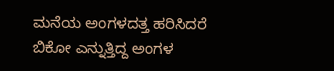ಮನೆಯ ಅಂಗಳದತ್ತ ಹರಿಸಿದರೆ ಬಿಕೋ ಎನ್ನುತ್ತಿದ್ದ ಅಂಗಳ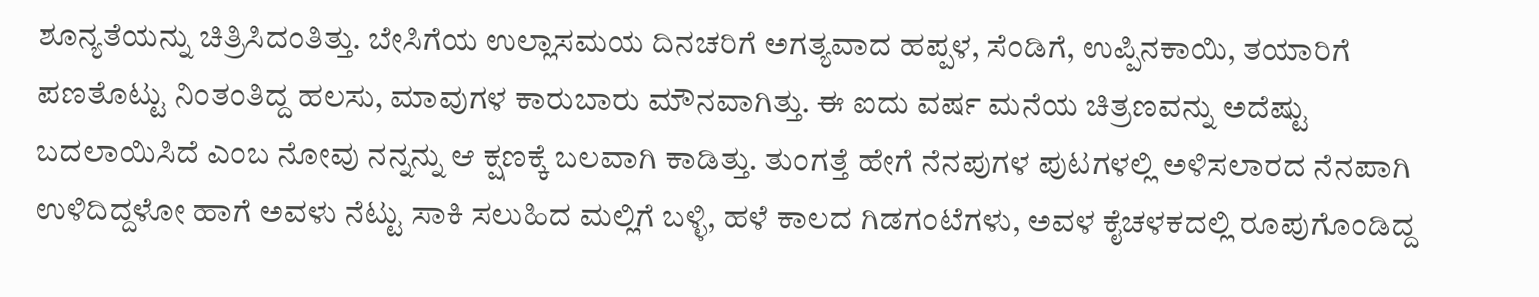ಶೂನ್ಯತೆಯನ್ನು ಚಿತ್ರಿಸಿದಂತಿತ್ತು. ಬೇಸಿಗೆಯ ಉಲ್ಲಾಸಮಯ ದಿನಚರಿಗೆ ಅಗತ್ಯವಾದ ಹಪ್ಪಳ, ಸೆಂಡಿಗೆ, ಉಪ್ಪಿನಕಾಯಿ, ತಯಾರಿಗೆ ಪಣತೊಟ್ಟು ನಿಂತಂತಿದ್ದ ಹಲಸು, ಮಾವುಗಳ ಕಾರುಬಾರು ಮೌನವಾಗಿತ್ತು. ಈ ಐದು ವರ್ಷ ಮನೆಯ ಚಿತ್ರಣವನ್ನು ಅದೆಷ್ಟು ಬದಲಾಯಿಸಿದೆ ಎಂಬ ನೋವು ನನ್ನನ್ನು ಆ ಕ್ಷಣಕ್ಕೆ ಬಲವಾಗಿ ಕಾಡಿತ್ತು. ತುಂಗತ್ತೆ ಹೇಗೆ ನೆನಪುಗಳ ಪುಟಗಳಲ್ಲಿ ಅಳಿಸಲಾರದ ನೆನಪಾಗಿ ಉಳಿದಿದ್ದಳೋ ಹಾಗೆ ಅವಳು ನೆಟ್ಟು ಸಾಕಿ ಸಲುಹಿದ ಮಲ್ಲಿಗೆ ಬಳ್ಳಿ, ಹಳೆ ಕಾಲದ ಗಿಡಗಂಟೆಗಳು, ಅವಳ ಕೈಚಳಕದಲ್ಲಿ ರೂಪುಗೊಂಡಿದ್ದ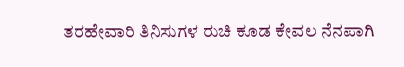ತರಹೇವಾರಿ ತಿನಿಸುಗಳ ರುಚಿ ಕೂಡ ಕೇವಲ ನೆನಪಾಗಿ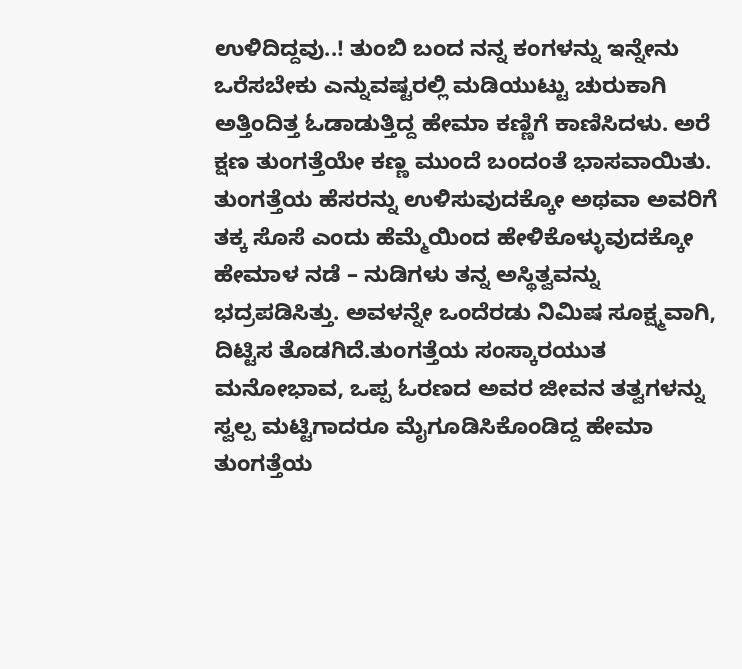ಉಳಿದಿದ್ದವು..! ತುಂಬಿ ಬಂದ ನನ್ನ ಕಂಗಳನ್ನು ಇನ್ನೇನು ಒರೆಸಬೇಕು ಎನ್ನುವಷ್ಟರಲ್ಲಿ ಮಡಿಯುಟ್ಟು ಚುರುಕಾಗಿ ಅತ್ತಿಂದಿತ್ತ ಓಡಾಡುತ್ತಿದ್ದ ಹೇಮಾ ಕಣ್ಣಿಗೆ ಕಾಣಿಸಿದಳು. ಅರೆ ಕ್ಷಣ ತುಂಗತ್ತೆಯೇ ಕಣ್ಣ ಮುಂದೆ ಬಂದಂತೆ ಭಾಸವಾಯಿತು.
ತುಂಗತ್ತೆಯ ಹೆಸರನ್ನು ಉಳಿಸುವುದಕ್ಕೋ ಅಥವಾ ಅವರಿಗೆ ತಕ್ಕ ಸೊಸೆ ಎಂದು ಹೆಮ್ಮೆಯಿಂದ ಹೇಳಿಕೊಳ್ಳುವುದಕ್ಕೋ ಹೇಮಾಳ ನಡೆ – ನುಡಿಗಳು ತನ್ನ ಅಸ್ಥಿತ್ವವನ್ನು ಭದ್ರಪಡಿಸಿತ್ತು. ಅವಳನ್ನೇ ಒಂದೆರಡು ನಿಮಿಷ ಸೂಕ್ಷ್ಮವಾಗಿ, ದಿಟ್ಟಿಸ ತೊಡಗಿದೆ.ತುಂಗತ್ತೆಯ ಸಂಸ್ಕಾರಯುತ ಮನೋಭಾವ, ಒಪ್ಪ ಓರಣದ ಅವರ ಜೀವನ ತತ್ವಗಳನ್ನು ಸ್ವಲ್ಪ ಮಟ್ಟಿಗಾದರೂ ಮೈಗೂಡಿಸಿಕೊಂಡಿದ್ದ ಹೇಮಾ ತುಂಗತ್ತೆಯ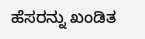ಹೆಸರನ್ನು ಖಂಡಿತ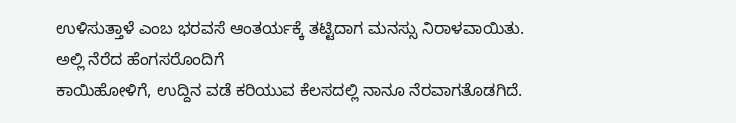ಉಳಿಸುತ್ತಾಳೆ ಎಂಬ ಭರವಸೆ ಆಂತರ್ಯಕ್ಕೆ ತಟ್ಟಿದಾಗ ಮನಸ್ಸು ನಿರಾಳವಾಯಿತು.
ಅಲ್ಲಿ ನೆರೆದ ಹೆಂಗಸರೊಂದಿಗೆ
ಕಾಯಿಹೋಳಿಗೆ, ಉದ್ದಿನ ವಡೆ ಕರಿಯುವ ಕೆಲಸದಲ್ಲಿ ನಾನೂ ನೆರವಾಗತೊಡಗಿದೆ.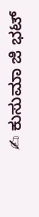✍ ಕುಸುಮಾ ಜಿ ಭಟ್